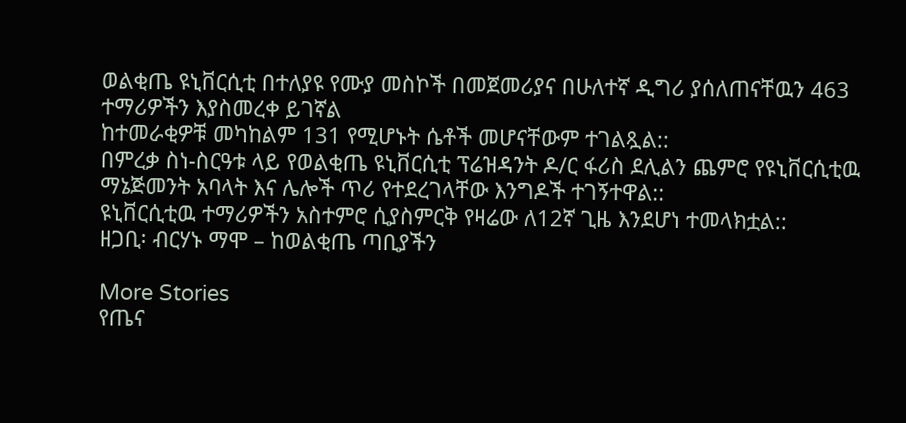ወልቂጤ ዩኒቨርሲቲ በተለያዩ የሙያ መስኮች በመጀመሪያና በሁለተኛ ዲግሪ ያሰለጠናቸዉን 463 ተማሪዎችን እያስመረቀ ይገኛል
ከተመራቂዎቹ መካከልም 131 የሚሆኑት ሴቶች መሆናቸውም ተገልጿል::
በምረቃ ስነ-ስርዓቱ ላይ የወልቂጤ ዩኒቨርሲቲ ፕሬዝዳንት ዶ/ር ፋሪስ ደሊልን ጨምሮ የዩኒቨርሲቲዉ ማኔጅመንት አባላት እና ሌሎች ጥሪ የተደረገላቸው እንግዶች ተገኝተዋል::
ዩኒቨርሲቲዉ ተማሪዎችን አስተምሮ ሲያስምርቅ የዛሬው ለ12ኛ ጊዜ እንደሆነ ተመላክቷል::
ዘጋቢ፡ ብርሃኑ ማሞ – ከወልቂጤ ጣቢያችን

More Stories
የጤና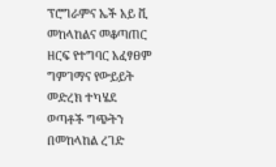ፕሮግራምና ኤች አይ ቪ መከላከልና መቆጣጠር ዘርፍ የተግባር አፈፃፀም ግምገማና የውይይት መድረክ ተካሄደ
ወጣቶች ግጭትን በመከላከል ረገድ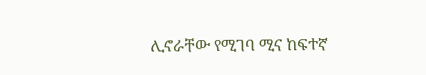ሊኖራቸው የሚገባ ሚና ከፍተኛ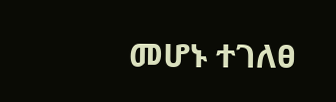መሆኑ ተገለፀ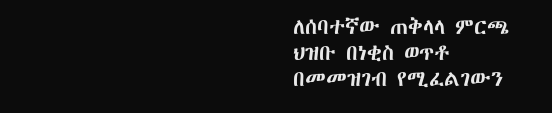ለሰባተኛው ጠቅላላ ምርጫ ህዝቡ በነቂስ ወጥቶ በመመዝገብ የሚፈልገውን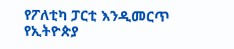የፖለቲካ ፓርቲ እንዲመርጥ የኢትዮጵያ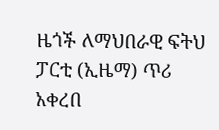ዜጎች ለማህበራዊ ፍትህ ፓርቲ (ኢዜማ) ጥሪ አቀረበ